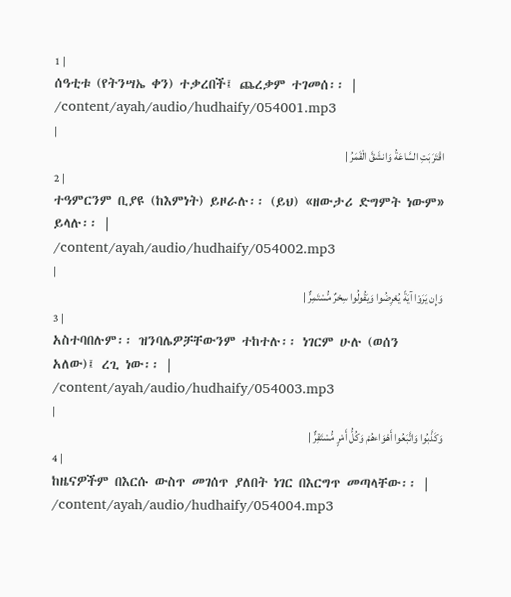1 |
ሰዓቲቱ (የትንሣኤ ቀን) ተቃረበች፤ ጨረቃም ተገመሰ፡፡ |
/content/ayah/audio/hudhaify/054001.mp3
|
اقْتَرَبَتِ السَّاعَةُ وَانشَقَّ الْقَمَرُ |
2 |
ተዓምርንም ቢያዩ (ከእምነት) ይዞራሉ፡፡ (ይህ) «ዘውታሪ ድግምት ነውም» ይላሉ፡፡ |
/content/ayah/audio/hudhaify/054002.mp3
|
وَإِن يَرَوْا آيَةً يُعْرِضُوا وَيَقُولُوا سِحْرٌ مُّسْتَمِرٌّ |
3 |
አስተባበሉም፡፡ ዝንባሌዎቻቸውንም ተከተሉ፡፡ ነገርም ሁሉ (ወሰን አለው)፤ ረጊ ነው፡፡ |
/content/ayah/audio/hudhaify/054003.mp3
|
وَكَذَّبُوا وَاتَّبَعُوا أَهْوَاءهُمْ وَكُلُّ أَمْرٍ مُّسْتَقِرٌّ |
4 |
ከዜናዎችም በእርሱ ውስጥ መገሰጥ ያለበት ነገር በእርግጥ መጣላቸው፡፡ |
/content/ayah/audio/hudhaify/054004.mp3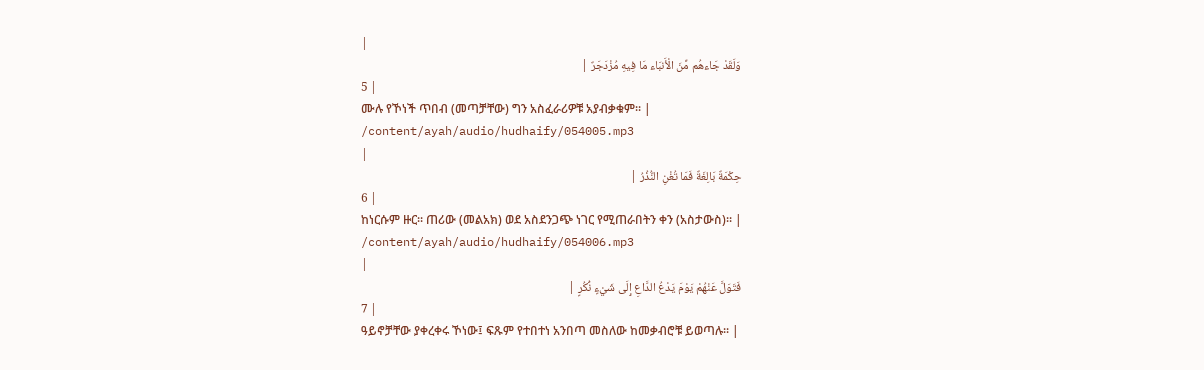|
وَلَقَدْ جَاءهُم مِّنَ الْأَنبَاء مَا فِيهِ مُزْدَجَرٌ |
5 |
ሙሉ የኾነች ጥበብ (መጣቻቸው) ግን አስፈራሪዎቹ አያብቃቁም፡፡ |
/content/ayah/audio/hudhaify/054005.mp3
|
حِكْمَةٌ بَالِغَةٌ فَمَا تُغْنِ النُّذُرُ |
6 |
ከነርሱም ዙር፡፡ ጠሪው (መልአክ) ወደ አስደንጋጭ ነገር የሚጠራበትን ቀን (አስታውስ)፡፡ |
/content/ayah/audio/hudhaify/054006.mp3
|
فَتَوَلَّ عَنْهُمْ يَوْمَ يَدْعُ الدَّاعِ إِلَى شَيْءٍ نُّكُرٍ |
7 |
ዓይኖቻቸው ያቀረቀሩ ኾነው፤ ፍጹም የተበተነ አንበጣ መስለው ከመቃብሮቹ ይወጣሉ፡፡ |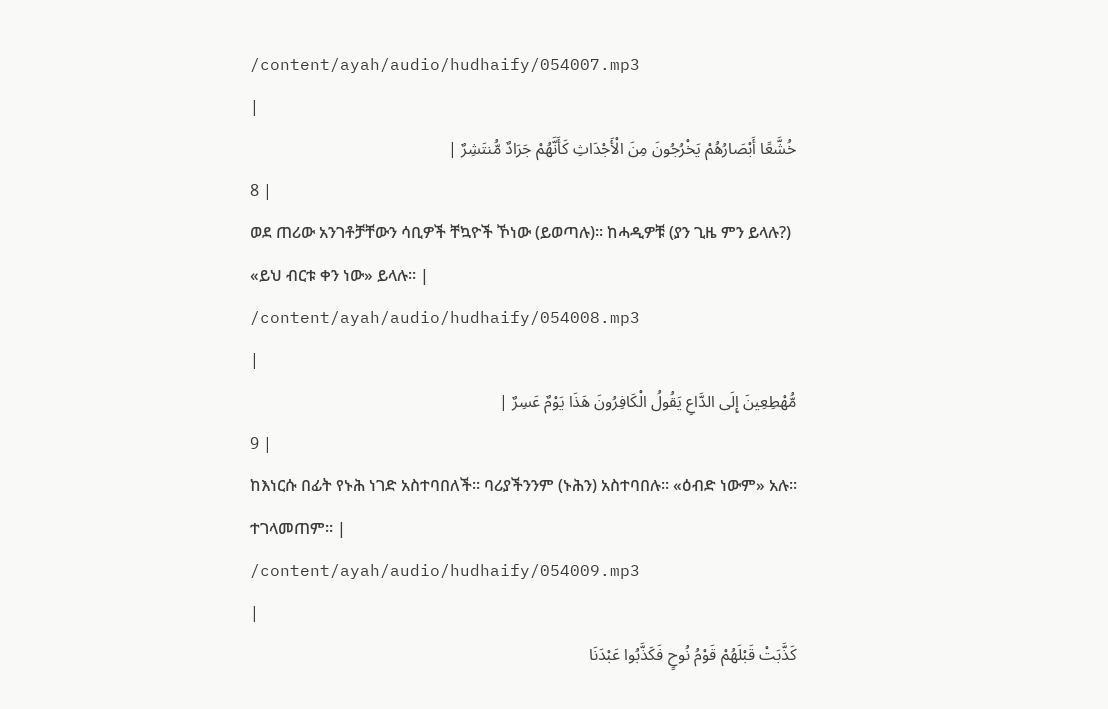/content/ayah/audio/hudhaify/054007.mp3
|
خُشَّعًا أَبْصَارُهُمْ يَخْرُجُونَ مِنَ الْأَجْدَاثِ كَأَنَّهُمْ جَرَادٌ مُّنتَشِرٌ |
8 |
ወደ ጠሪው አንገቶቻቸውን ሳቢዎች ቸኳዮች ኾነው (ይወጣሉ)፡፡ ከሓዲዎቹ (ያን ጊዜ ምን ይላሉ?) «ይህ ብርቱ ቀን ነው» ይላሉ፡፡ |
/content/ayah/audio/hudhaify/054008.mp3
|
مُّهْطِعِينَ إِلَى الدَّاعِ يَقُولُ الْكَافِرُونَ هَذَا يَوْمٌ عَسِرٌ |
9 |
ከእነርሱ በፊት የኑሕ ነገድ አስተባበለች፡፡ ባሪያችንንም (ኑሕን) አስተባበሉ፡፡ «ዕብድ ነውም» አሉ፡፡ ተገላመጠም፡፡ |
/content/ayah/audio/hudhaify/054009.mp3
|
كَذَّبَتْ قَبْلَهُمْ قَوْمُ نُوحٍ فَكَذَّبُوا عَبْدَنَا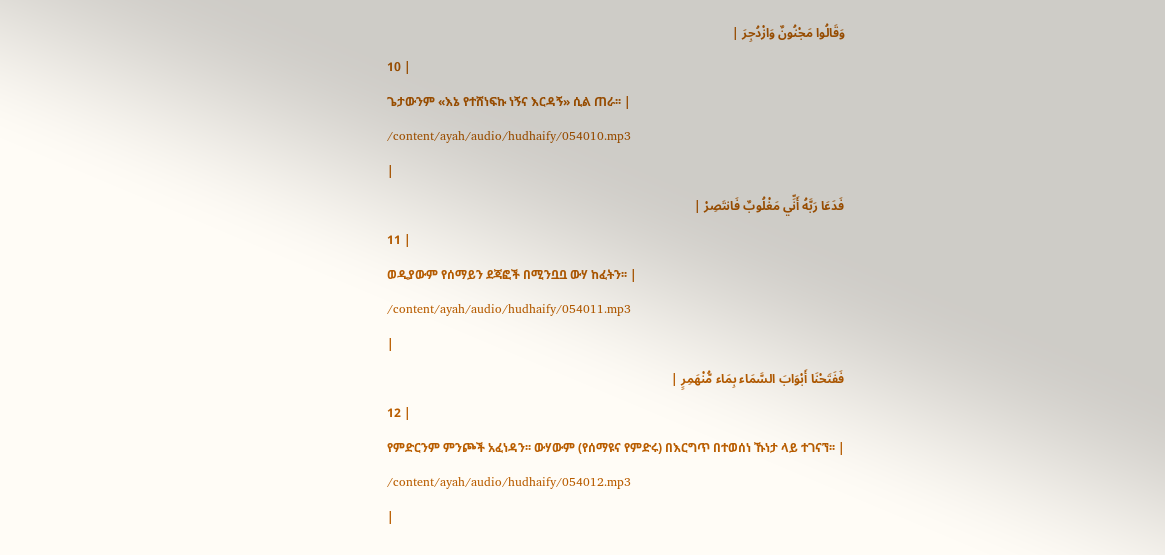وَقَالُوا مَجْنُونٌ وَازْدُجِرَ |
10 |
ጌታውንም «እኔ የተሸነፍኩ ነኝና እርዳኝ» ሲል ጠራ፡፡ |
/content/ayah/audio/hudhaify/054010.mp3
|
فَدَعَا رَبَّهُ أَنِّي مَغْلُوبٌ فَانتَصِرْ |
11 |
ወዲያውም የሰማይን ደጃፎች በሚንቧቧ ውሃ ከፈትን፡፡ |
/content/ayah/audio/hudhaify/054011.mp3
|
فَفَتَحْنَا أَبْوَابَ السَّمَاء بِمَاء مُّنْهَمِرٍ |
12 |
የምድርንም ምንጮች አፈነዳን፡፡ ውሃውም (የሰማዩና የምድሩ) በእርግጥ በተወሰነ ኹነታ ላይ ተገናኘ፡፡ |
/content/ayah/audio/hudhaify/054012.mp3
|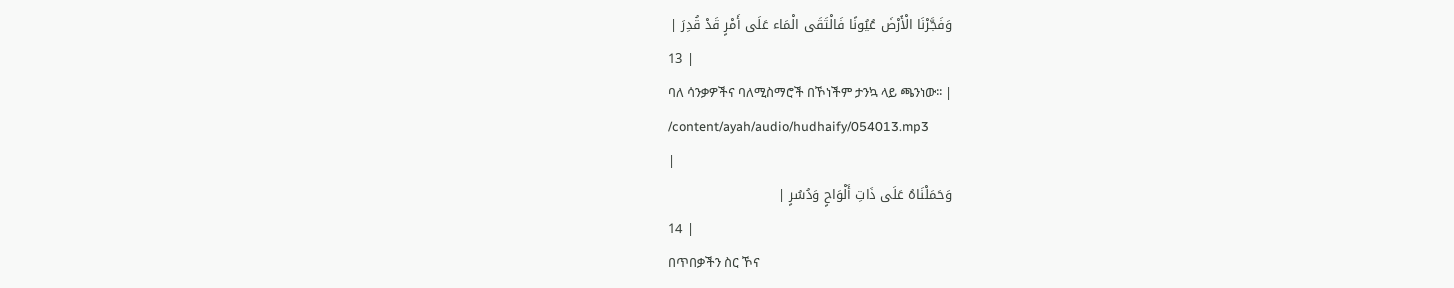وَفَجَّرْنَا الْأَرْضَ عُيُونًا فَالْتَقَى الْمَاء عَلَى أَمْرٍ قَدْ قُدِرَ |
13 |
ባለ ሳንቃዎችና ባለሚስማሮች በኾነችም ታንኳ ላይ ጫንነው፡፡ |
/content/ayah/audio/hudhaify/054013.mp3
|
وَحَمَلْنَاهُ عَلَى ذَاتِ أَلْوَاحٍ وَدُسُرٍ |
14 |
በጥበቃችን ስር ኾና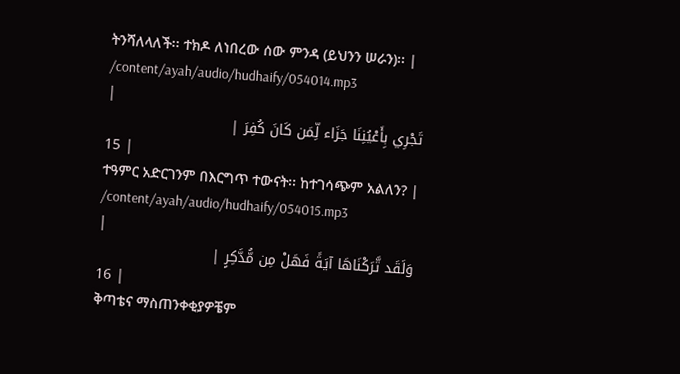ትንሻለላለች፡፡ ተክዶ ለነበረው ሰው ምንዳ (ይህንን ሠራን)፡፡ |
/content/ayah/audio/hudhaify/054014.mp3
|
تَجْرِي بِأَعْيُنِنَا جَزَاء لِّمَن كَانَ كُفِرَ |
15 |
ተዓምር አድርገንም በእርግጥ ተውናት፡፡ ከተገሳጭም አልለን? |
/content/ayah/audio/hudhaify/054015.mp3
|
وَلَقَد تَّرَكْنَاهَا آيَةً فَهَلْ مِن مُّدَّكِرٍ |
16 |
ቅጣቴና ማስጠንቀቂያዎቼም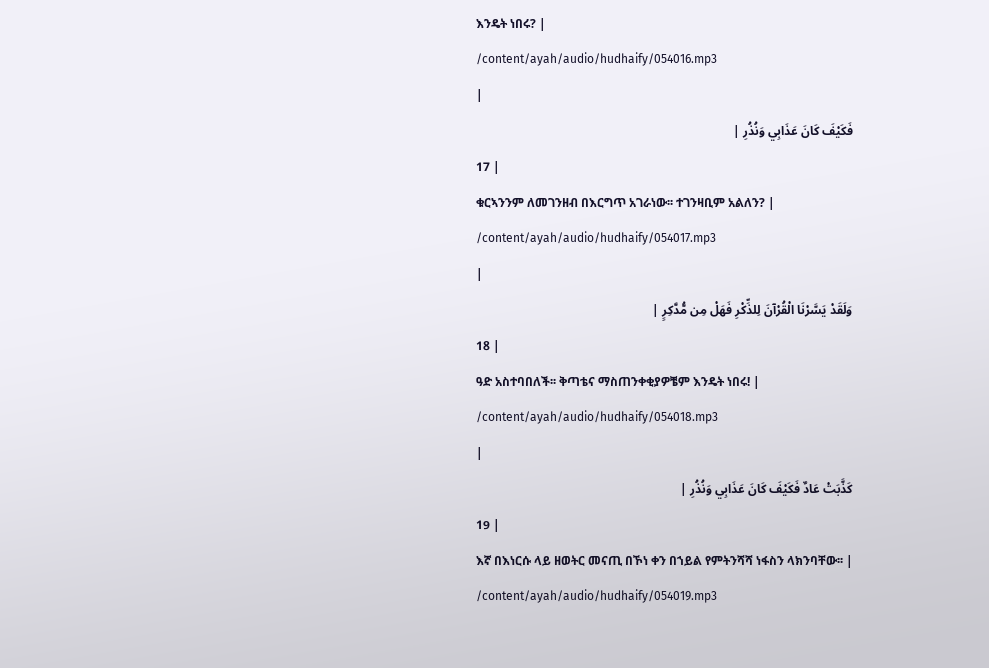እንዴት ነበሩ? |
/content/ayah/audio/hudhaify/054016.mp3
|
فَكَيْفَ كَانَ عَذَابِي وَنُذُرِ |
17 |
ቁርኣንንም ለመገንዘብ በእርግጥ አገራነው፡፡ ተገንዛቢም አልለን? |
/content/ayah/audio/hudhaify/054017.mp3
|
وَلَقَدْ يَسَّرْنَا الْقُرْآنَ لِلذِّكْرِ فَهَلْ مِن مُّدَّكِرٍ |
18 |
ዓድ አስተባበለች፡፡ ቅጣቴና ማስጠንቀቂያዎቼም እንዴት ነበሩ! |
/content/ayah/audio/hudhaify/054018.mp3
|
كَذَّبَتْ عَادٌ فَكَيْفَ كَانَ عَذَابِي وَنُذُرِ |
19 |
እኛ በእነርሱ ላይ ዘወትር መናጢ በኾነ ቀን በኀይል የምትንሻሻ ነፋስን ላክንባቸው፡፡ |
/content/ayah/audio/hudhaify/054019.mp3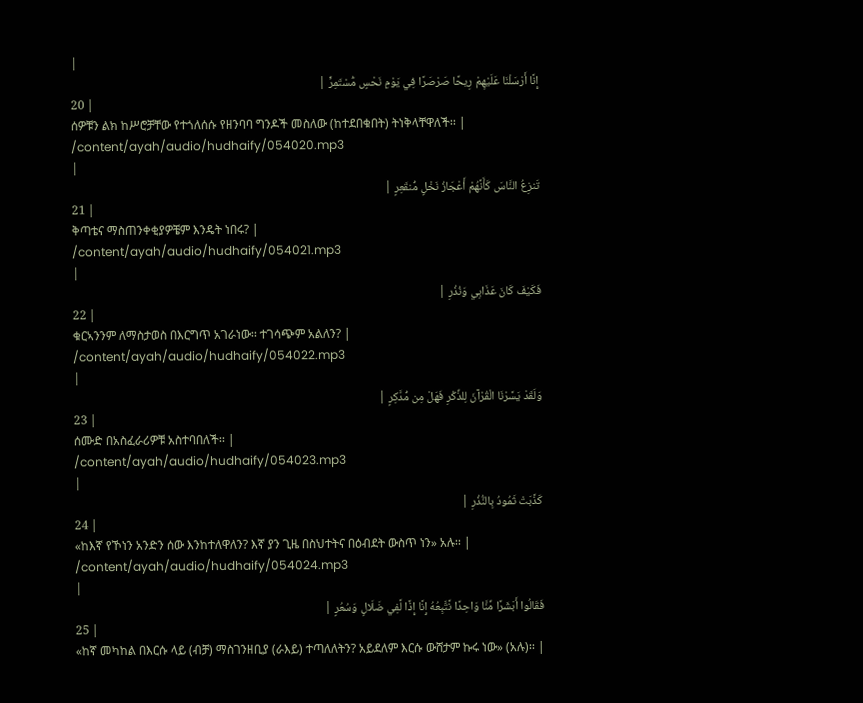|
إِنَّا أَرْسَلْنَا عَلَيْهِمْ رِيحًا صَرْصَرًا فِي يَوْمِ نَحْسٍ مُّسْتَمِرٍّ |
20 |
ሰዎቹን ልክ ከሥሮቻቸው የተጎለሰሱ የዘንባባ ግንዶች መስለው (ከተደበቁበት) ትነቅላቸዋለች፡፡ |
/content/ayah/audio/hudhaify/054020.mp3
|
تَنزِعُ النَّاسَ كَأَنَّهُمْ أَعْجَازُ نَخْلٍ مُّنقَعِرٍ |
21 |
ቅጣቴና ማስጠንቀቂያዎቼም እንዴት ነበሩ? |
/content/ayah/audio/hudhaify/054021.mp3
|
فَكَيْفَ كَانَ عَذَابِي وَنُذُرِ |
22 |
ቁርኣንንም ለማስታወስ በእርግጥ አገራነው፡፡ ተገሳጭም አልለን? |
/content/ayah/audio/hudhaify/054022.mp3
|
وَلَقَدْ يَسَّرْنَا الْقُرْآنَ لِلذِّكْرِ فَهَلْ مِن مُّدَّكِرٍ |
23 |
ሰሙድ በአስፈራሪዎቹ አስተባበለች፡፡ |
/content/ayah/audio/hudhaify/054023.mp3
|
كَذَّبَتْ ثَمُودُ بِالنُّذُرِ |
24 |
«ከእኛ የኾነን አንድን ሰው እንከተለዋለን? እኛ ያን ጊዜ በስህተትና በዕብደት ውስጥ ነን» አሉ፡፡ |
/content/ayah/audio/hudhaify/054024.mp3
|
فَقَالُوا أَبَشَرًا مِّنَّا وَاحِدًا نَّتَّبِعُهُ إِنَّا إِذًا لَّفِي ضَلَالٍ وَسُعُرٍ |
25 |
«ከኛ መካከል በእርሱ ላይ (ብቻ) ማስገንዘቢያ (ራእይ) ተጣለለትን? አይደለም እርሱ ውሸታም ኩሩ ነው» (አሉ)፡፡ |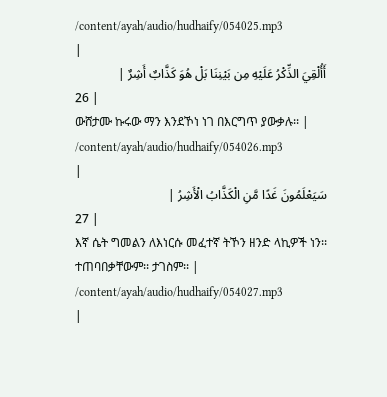/content/ayah/audio/hudhaify/054025.mp3
|
أَأُلْقِيَ الذِّكْرُ عَلَيْهِ مِن بَيْنِنَا بَلْ هُوَ كَذَّابٌ أَشِرٌ |
26 |
ውሸታሙ ኩሩው ማን እንደኾነ ነገ በእርግጥ ያውቃሉ፡፡ |
/content/ayah/audio/hudhaify/054026.mp3
|
سَيَعْلَمُونَ غَدًا مَّنِ الْكَذَّابُ الْأَشِرُ |
27 |
እኛ ሴት ግመልን ለእነርሱ መፈተኛ ትኾን ዘንድ ላኪዎች ነን፡፡ ተጠባበቃቸውም፡፡ ታገስም፡፡ |
/content/ayah/audio/hudhaify/054027.mp3
|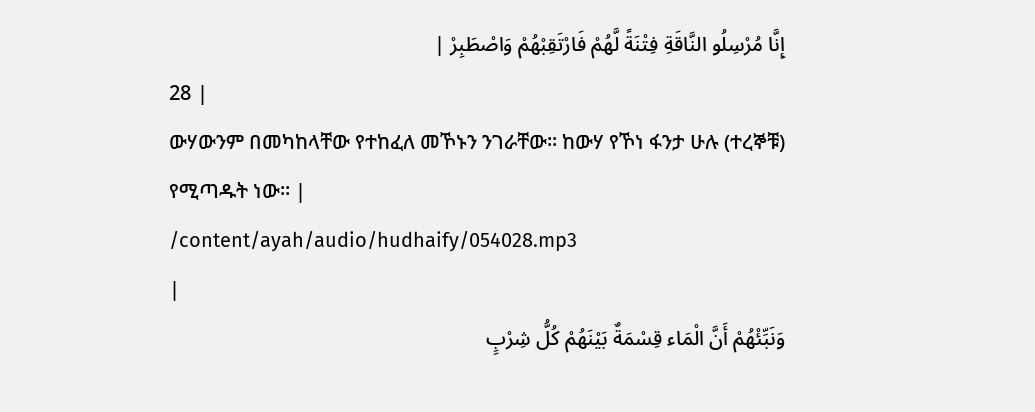إِنَّا مُرْسِلُو النَّاقَةِ فِتْنَةً لَّهُمْ فَارْتَقِبْهُمْ وَاصْطَبِرْ |
28 |
ውሃውንም በመካከላቸው የተከፈለ መኾኑን ንገራቸው፡፡ ከውሃ የኾነ ፋንታ ሁሉ (ተረኞቹ) የሚጣዱት ነው፡፡ |
/content/ayah/audio/hudhaify/054028.mp3
|
وَنَبِّئْهُمْ أَنَّ الْمَاء قِسْمَةٌ بَيْنَهُمْ كُلُّ شِرْبٍ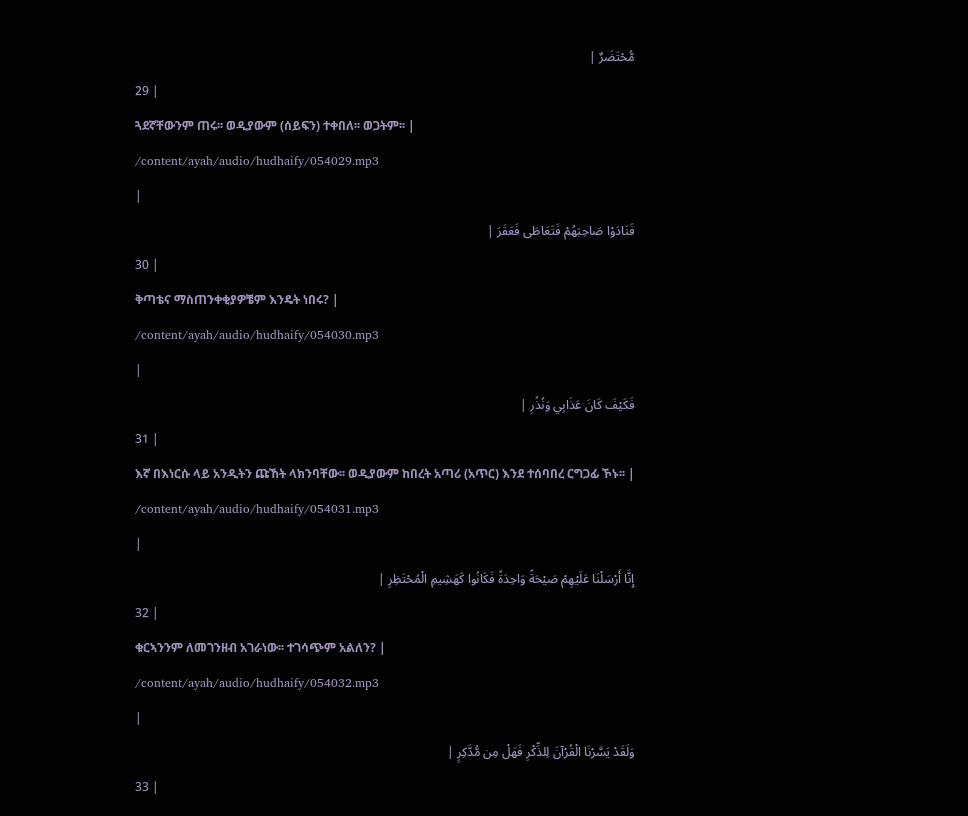مُّحْتَضَرٌ |
29 |
ጓደኛቸውንም ጠሩ፡፡ ወዲያውም (ሰይፍን) ተቀበለ፡፡ ወጋትም፡፡ |
/content/ayah/audio/hudhaify/054029.mp3
|
فَنَادَوْا صَاحِبَهُمْ فَتَعَاطَى فَعَقَرَ |
30 |
ቅጣቴና ማስጠንቀቂያዎቼም እንዴት ነበሩ? |
/content/ayah/audio/hudhaify/054030.mp3
|
فَكَيْفَ كَانَ عَذَابِي وَنُذُرِ |
31 |
እኛ በእነርሱ ላይ አንዲትን ጩኸት ላክንባቸው፡፡ ወዲያውም ከበረት አጣሪ (አጥር) እንደ ተሰባበረ ርግጋፊ ኾኑ፡፡ |
/content/ayah/audio/hudhaify/054031.mp3
|
إِنَّا أَرْسَلْنَا عَلَيْهِمْ صَيْحَةً وَاحِدَةً فَكَانُوا كَهَشِيمِ الْمُحْتَظِرِ |
32 |
ቁርኣንንም ለመገንዘብ አገራነው፡፡ ተገሳጭም አልለን? |
/content/ayah/audio/hudhaify/054032.mp3
|
وَلَقَدْ يَسَّرْنَا الْقُرْآنَ لِلذِّكْرِ فَهَلْ مِن مُّدَّكِرٍ |
33 |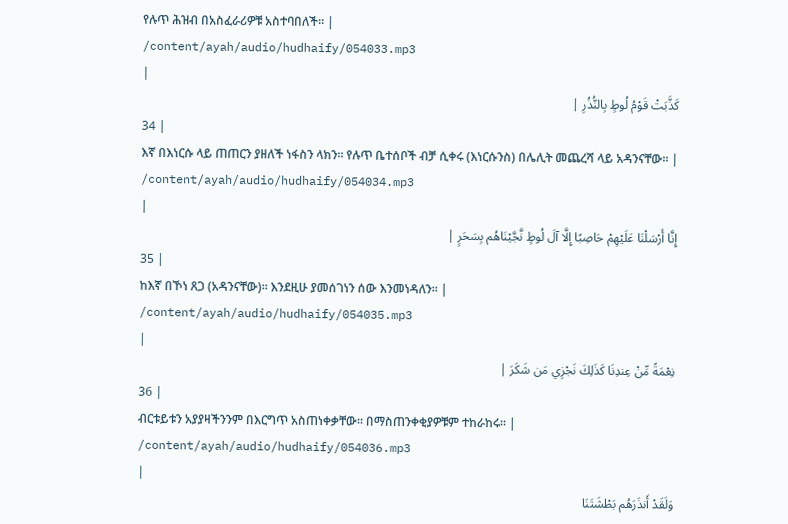የሉጥ ሕዝብ በአስፈራሪዎቹ አስተባበለች፡፡ |
/content/ayah/audio/hudhaify/054033.mp3
|
كَذَّبَتْ قَوْمُ لُوطٍ بِالنُّذُرِ |
34 |
እኛ በእነርሱ ላይ ጠጠርን ያዘለች ነፋስን ላክን፡፡ የሉጥ ቤተሰቦች ብቻ ሲቀሩ (እነርሱንስ) በሌሊት መጨረሻ ላይ አዳንናቸው፡፡ |
/content/ayah/audio/hudhaify/054034.mp3
|
إِنَّا أَرْسَلْنَا عَلَيْهِمْ حَاصِبًا إِلَّا آلَ لُوطٍ نَّجَّيْنَاهُم بِسَحَرٍ |
35 |
ከእኛ በኾነ ጸጋ (አዳንናቸው)፡፡ እንደዚሁ ያመሰገነን ሰው እንመነዳለን፡፡ |
/content/ayah/audio/hudhaify/054035.mp3
|
نِعْمَةً مِّنْ عِندِنَا كَذَلِكَ نَجْزِي مَن شَكَرَ |
36 |
ብርቱይቱን አያያዛችንንም በእርግጥ አስጠነቀቃቸው፡፡ በማስጠንቀቂያዎቹም ተከራከሩ፡፡ |
/content/ayah/audio/hudhaify/054036.mp3
|
وَلَقَدْ أَنذَرَهُم بَطْشَتَنَا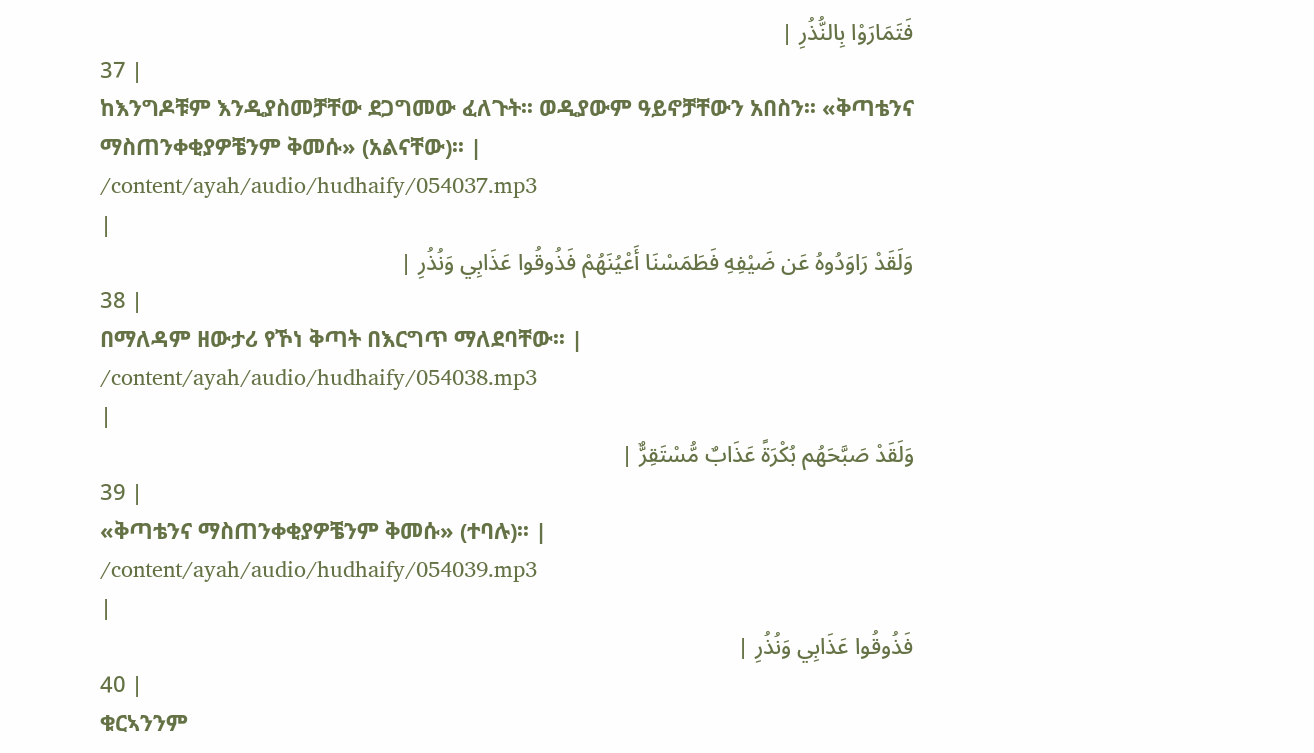فَتَمَارَوْا بِالنُّذُرِ |
37 |
ከእንግዶቹም እንዲያስመቻቸው ደጋግመው ፈለጉት፡፡ ወዲያውም ዓይኖቻቸውን አበስን፡፡ «ቅጣቴንና ማስጠንቀቂያዎቼንም ቅመሱ» (አልናቸው)፡፡ |
/content/ayah/audio/hudhaify/054037.mp3
|
وَلَقَدْ رَاوَدُوهُ عَن ضَيْفِهِ فَطَمَسْنَا أَعْيُنَهُمْ فَذُوقُوا عَذَابِي وَنُذُرِ |
38 |
በማለዳም ዘውታሪ የኾነ ቅጣት በእርግጥ ማለደባቸው፡፡ |
/content/ayah/audio/hudhaify/054038.mp3
|
وَلَقَدْ صَبَّحَهُم بُكْرَةً عَذَابٌ مُّسْتَقِرٌّ |
39 |
«ቅጣቴንና ማስጠንቀቂያዎቼንም ቅመሱ» (ተባሉ)፡፡ |
/content/ayah/audio/hudhaify/054039.mp3
|
فَذُوقُوا عَذَابِي وَنُذُرِ |
40 |
ቁርኣንንም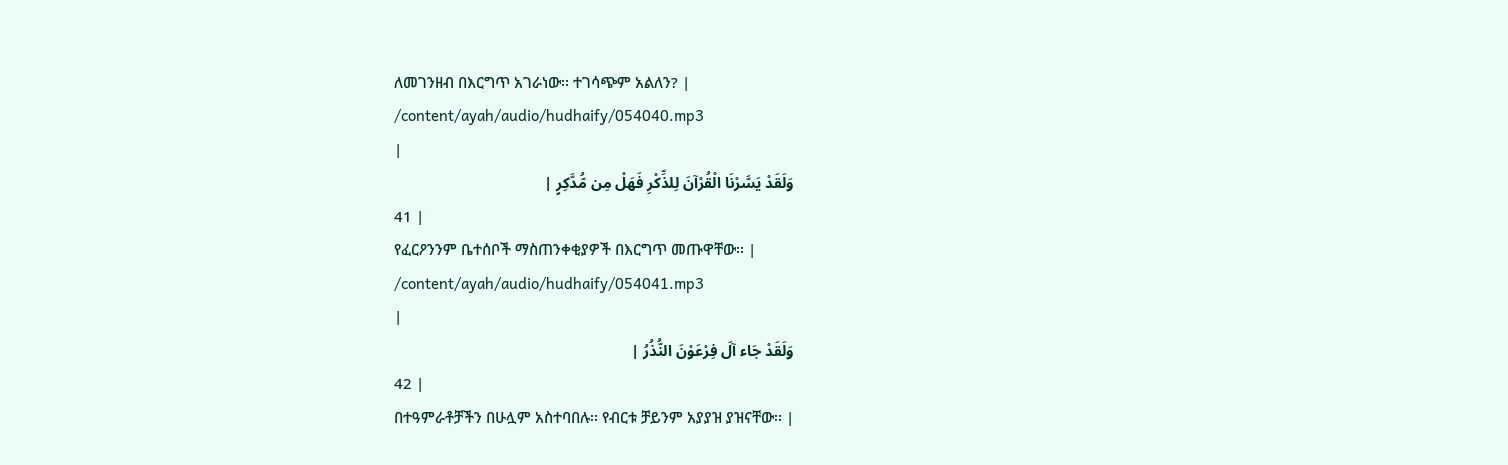ለመገንዘብ በእርግጥ አገራነው፡፡ ተገሳጭም አልለን? |
/content/ayah/audio/hudhaify/054040.mp3
|
وَلَقَدْ يَسَّرْنَا الْقُرْآنَ لِلذِّكْرِ فَهَلْ مِن مُّدَّكِرٍ |
41 |
የፈርዖንንም ቤተሰቦች ማስጠንቀቂያዎች በእርግጥ መጡዋቸው፡፡ |
/content/ayah/audio/hudhaify/054041.mp3
|
وَلَقَدْ جَاء آلَ فِرْعَوْنَ النُّذُرُ |
42 |
በተዓምራቶቻችን በሁሏም አስተባበሉ፡፡ የብርቱ ቻይንም አያያዝ ያዝናቸው፡፡ |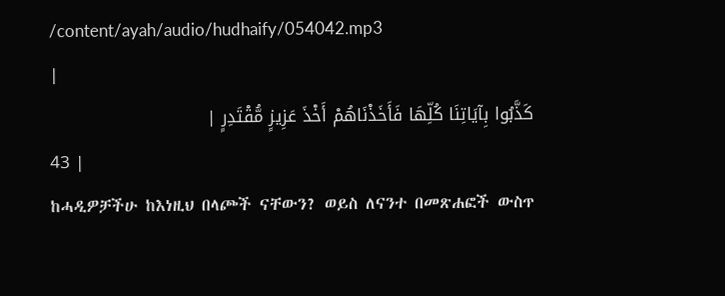/content/ayah/audio/hudhaify/054042.mp3
|
كَذَّبُوا بِآيَاتِنَا كُلِّهَا فَأَخَذْنَاهُمْ أَخْذَ عَزِيزٍ مُّقْتَدِرٍ |
43 |
ከሓዲዎቻችሁ ከእነዚህ በላጮች ናቸውን? ወይስ ለናንተ በመጽሐፎች ውስጥ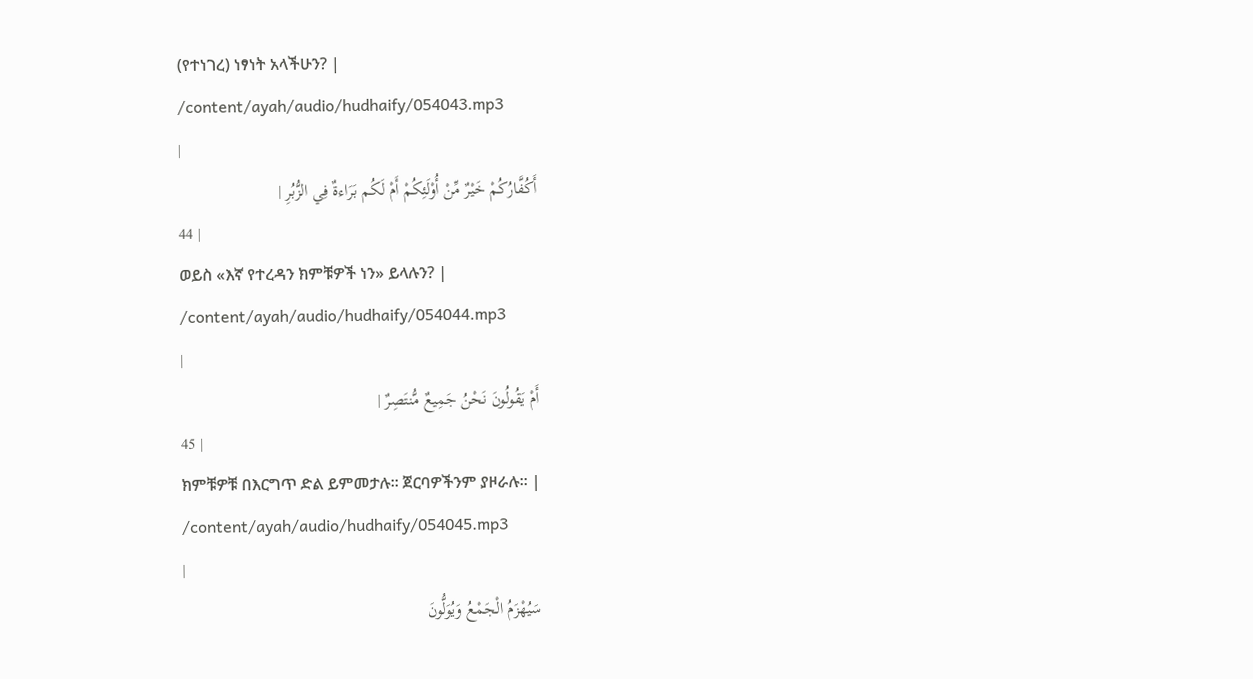(የተነገረ) ነፃነት አላችሁን? |
/content/ayah/audio/hudhaify/054043.mp3
|
أَكُفَّارُكُمْ خَيْرٌ مِّنْ أُوْلَئِكُمْ أَمْ لَكُم بَرَاءةٌ فِي الزُّبُرِ |
44 |
ወይስ «እኛ የተረዳን ክምቹዎች ነን» ይላሉን? |
/content/ayah/audio/hudhaify/054044.mp3
|
أَمْ يَقُولُونَ نَحْنُ جَمِيعٌ مُّنتَصِرٌ |
45 |
ክምቹዎቹ በእርግጥ ድል ይምመታሉ፡፡ ጀርባዎችንም ያዞራሉ፡፡ |
/content/ayah/audio/hudhaify/054045.mp3
|
سَيُهْزَمُ الْجَمْعُ وَيُوَلُّونَ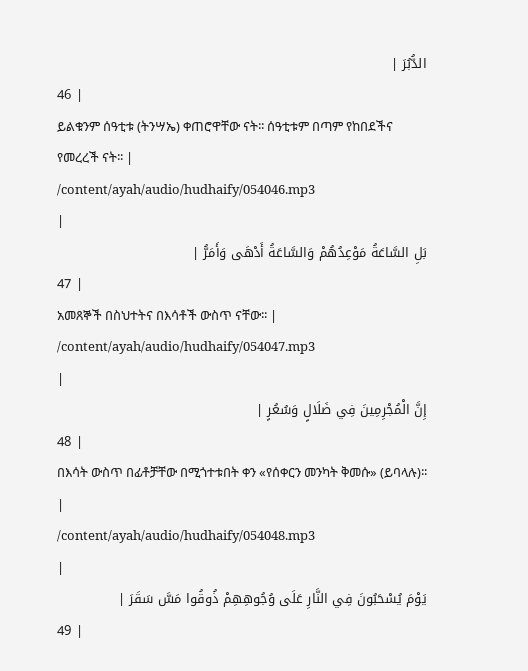الدُّبُرَ |
46 |
ይልቁንም ሰዓቲቱ (ትንሣኤ) ቀጠሮዋቸው ናት፡፡ ሰዓቲቱም በጣም የከበደችና የመረረች ናት፡፡ |
/content/ayah/audio/hudhaify/054046.mp3
|
بَلِ السَّاعَةُ مَوْعِدُهُمْ وَالسَّاعَةُ أَدْهَى وَأَمَرُّ |
47 |
አመጸኞች በስህተትና በእሳቶች ውስጥ ናቸው፡፡ |
/content/ayah/audio/hudhaify/054047.mp3
|
إِنَّ الْمُجْرِمِينَ فِي ضَلَالٍ وَسُعُرٍ |
48 |
በእሳት ውስጥ በፊቶቻቸው በሚጎተቱበት ቀን «የሰቀርን መንካት ቅመሱ» (ይባላሉ)፡፡ |
/content/ayah/audio/hudhaify/054048.mp3
|
يَوْمَ يُسْحَبُونَ فِي النَّارِ عَلَى وُجُوهِهِمْ ذُوقُوا مَسَّ سَقَرَ |
49 |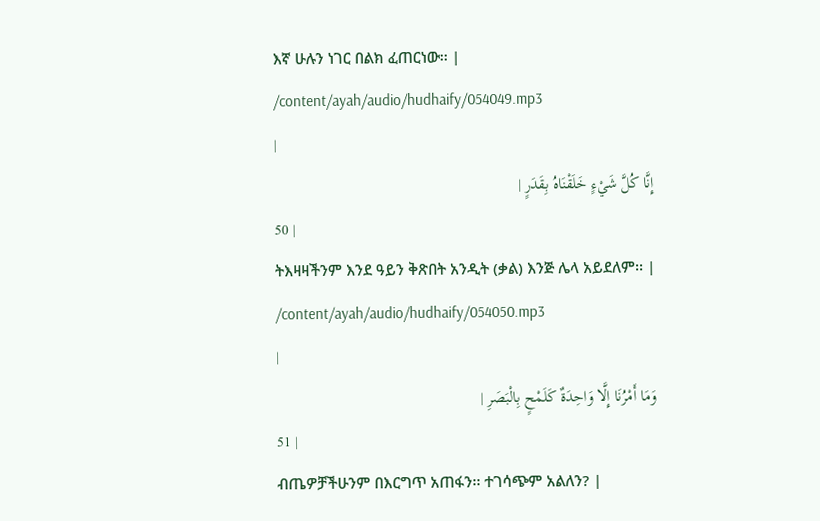እኛ ሁሉን ነገር በልክ ፈጠርነው፡፡ |
/content/ayah/audio/hudhaify/054049.mp3
|
إِنَّا كُلَّ شَيْءٍ خَلَقْنَاهُ بِقَدَرٍ |
50 |
ትእዛዛችንም እንደ ዓይን ቅጽበት አንዲት (ቃል) እንጅ ሌላ አይደለም፡፡ |
/content/ayah/audio/hudhaify/054050.mp3
|
وَمَا أَمْرُنَا إِلَّا وَاحِدَةٌ كَلَمْحٍ بِالْبَصَرِ |
51 |
ብጤዎቻችሁንም በእርግጥ አጠፋን፡፡ ተገሳጭም አልለን? |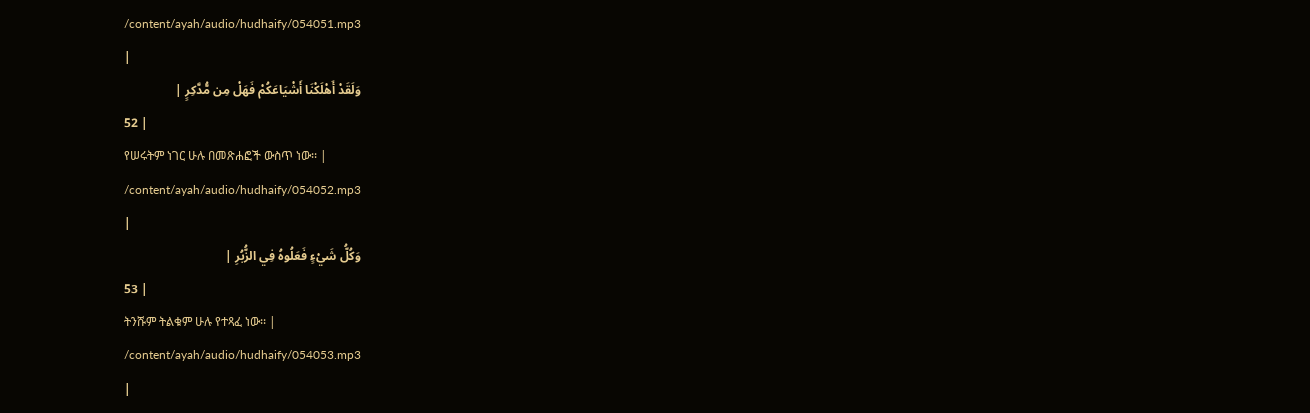/content/ayah/audio/hudhaify/054051.mp3
|
وَلَقَدْ أَهْلَكْنَا أَشْيَاعَكُمْ فَهَلْ مِن مُّدَّكِرٍ |
52 |
የሠሩትም ነገር ሁሉ በመጽሐፎች ውስጥ ነው፡፡ |
/content/ayah/audio/hudhaify/054052.mp3
|
وَكُلُّ شَيْءٍ فَعَلُوهُ فِي الزُّبُرِ |
53 |
ትንሹም ትልቁም ሁሉ የተጻፈ ነው፡፡ |
/content/ayah/audio/hudhaify/054053.mp3
|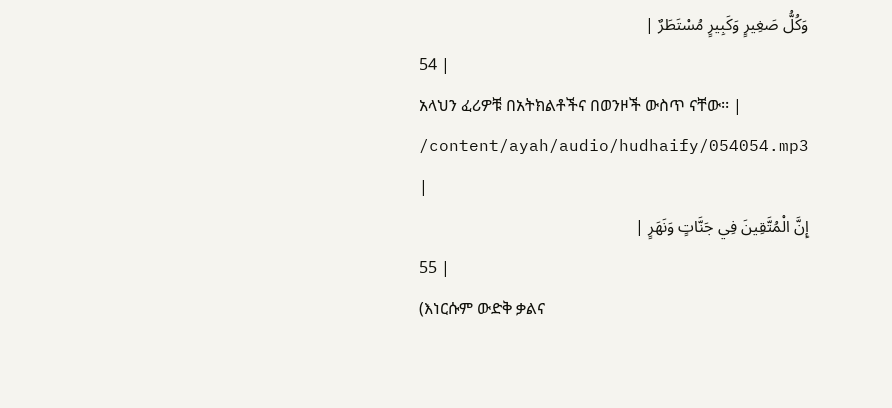وَكُلُّ صَغِيرٍ وَكَبِيرٍ مُسْتَطَرٌ |
54 |
አላህን ፈሪዎቹ በአትክልቶችና በወንዞች ውስጥ ናቸው፡፡ |
/content/ayah/audio/hudhaify/054054.mp3
|
إِنَّ الْمُتَّقِينَ فِي جَنَّاتٍ وَنَهَرٍ |
55 |
(እነርሱም ውድቅ ቃልና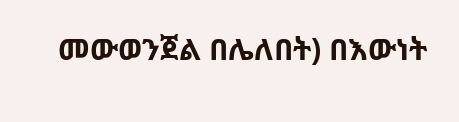መውወንጀል በሌለበት) በእውነት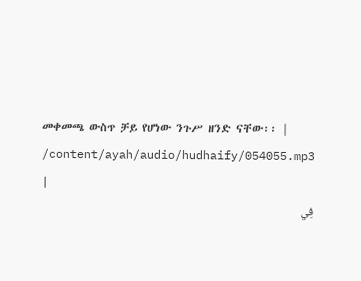መቀመጫ ውስጥ ቻይ የሆነው ንጉሥ ዘንድ ናቸው፡፡ |
/content/ayah/audio/hudhaify/054055.mp3
|
فِي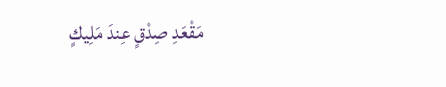مَقْعَدِ صِدْقٍ عِندَ مَلِيكٍ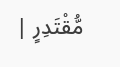مُّقْتَدِرٍ |